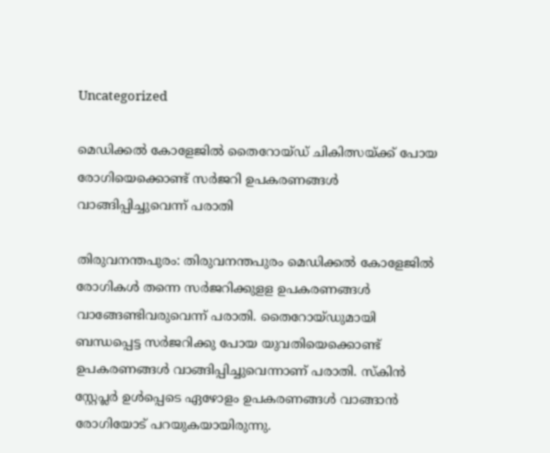Uncategorized

മെഡിക്കല്‍ കോളേജില്‍ തൈറോയ്ഡ് ചികിത്സയ്ക്ക് പോയ രോഗിയെക്കൊണ്ട് സര്‍ജറി ഉപകരണങ്ങള്‍ വാങ്ങിപ്പിച്ചുവെന്ന് പരാതി

തിരുവനന്തപുരം: തിരുവനന്തപുരം മെഡിക്കല്‍ കോളേജില്‍ രോഗികള്‍ തന്നെ സര്‍ജറിക്കുളള ഉപകരണങ്ങള്‍ വാങ്ങേണ്ടിവരുവെന്ന് പരാതി. തൈറോയ്ഡുമായി ബന്ധപ്പെട്ട സര്‍ജറിക്കു പോയ യുവതിയെക്കൊണ്ട് ഉപകരണങ്ങള്‍ വാങ്ങിപ്പിച്ചുവെന്നാണ് പരാതി. സ്‌കിന്‍ സ്റ്റേപ്ലര്‍ ഉള്‍പ്പെടെ ഏഴോളം ഉപകരണങ്ങള്‍ വാങ്ങാന്‍ രോഗിയോട് പറയുകയായിരുന്നു.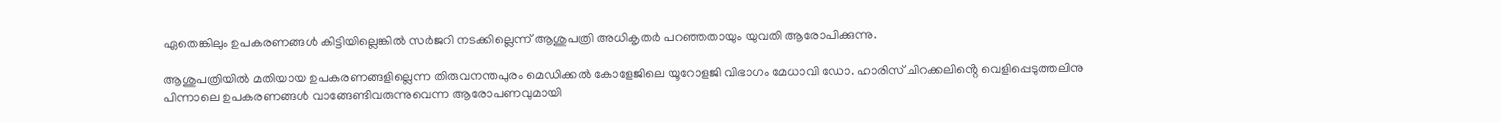ഏതെങ്കിലും ഉപകരണങ്ങള്‍ കിട്ടിയില്ലെങ്കില്‍ സര്‍ജറി നടക്കില്ലെന്ന് ആശുപത്രി അധികൃതര്‍ പറഞ്ഞതായും യുവതി ആരോപിക്കുന്നു.

ആശുപത്രിയില്‍ മതിയായ ഉപകരണങ്ങളില്ലെന്ന തിരുവനന്തപുരം മെഡിക്കല്‍ കോളേജിലെ യൂറോളജി വിഭാഗം മേധാവി ഡോ. ഹാരിസ് ചിറക്കലിൻ്റെ വെളിപ്പെടുത്തലിനു പിന്നാലെ ഉപകരണങ്ങള്‍ വാങ്ങേണ്ടിവരുന്നുവെന്ന ആരോപണവുമായി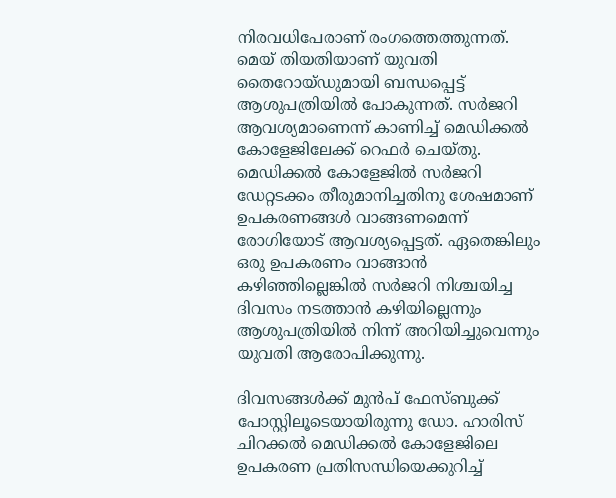നിരവധിപേരാണ് രംഗത്തെത്തുന്നത്. മെയ് തിയതിയാണ് യുവതി തൈറോയ്ഡുമായി ബന്ധപ്പെട്ട് ആശുപത്രിയില്‍ പോകുന്നത്. സര്‍ജറി ആവശ്യമാണെന്ന് കാണിച്ച് മെഡിക്കല്‍ കോളേജിലേക്ക് റെഫര്‍ ചെയ്തു. മെഡിക്കല്‍ കോളേജില്‍ സര്‍ജറി ഡേറ്റടക്കം തീരുമാനിച്ചതിനു ശേഷമാണ് ഉപകരണങ്ങള്‍ വാങ്ങണമെന്ന് രോഗിയോട് ആവശ്യപ്പെട്ടത്. ഏതെങ്കിലും ഒരു ഉപകരണം വാങ്ങാന്‍ കഴിഞ്ഞില്ലെങ്കില്‍ സര്‍ജറി നിശ്ചയിച്ച ദിവസം നടത്താന്‍ കഴിയില്ലെന്നും ആശുപത്രിയില്‍ നിന്ന് അറിയിച്ചുവെന്നും യുവതി ആരോപിക്കുന്നു.

ദിവസങ്ങള്‍ക്ക് മുന്‍പ് ഫേസ്ബുക്ക് പോസ്റ്റിലൂടെയായിരുന്നു ഡോ. ഹാരിസ് ചിറക്കൽ മെഡിക്കൽ കോളേജിലെ ഉപകരണ പ്രതിസന്ധിയെക്കുറിച്ച്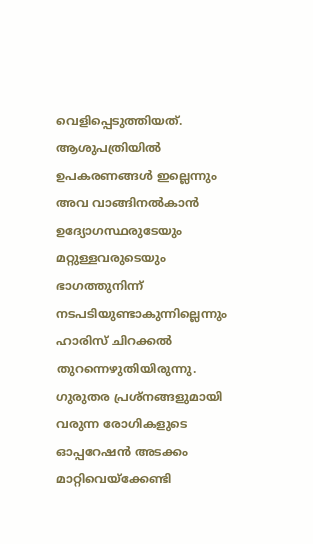വെളിപ്പെടുത്തിയത്. ആശുപത്രിയില്‍ ഉപകരണങ്ങള്‍ ഇല്ലെന്നും അവ വാങ്ങിനല്‍കാന്‍ ഉദ്യോഗസ്ഥരുടേയും മറ്റുള്ളവരുടെയും ഭാഗത്തുനിന്ന് നടപടിയുണ്ടാകുന്നില്ലെന്നും ഹാരിസ് ചിറക്കൽ തുറന്നെഴുതിയിരുന്നു. ഗുരുതര പ്രശ്നങ്ങളുമായി വരുന്ന രോഗികളുടെ ഓപ്പറേഷന്‍ അടക്കം മാറ്റിവെയ്‌ക്കേണ്ടി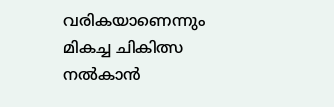വരികയാണെന്നും മികച്ച ചികിത്സ നല്‍കാന്‍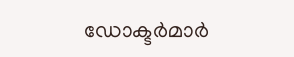ഡോക്ടര്‍മാര്‍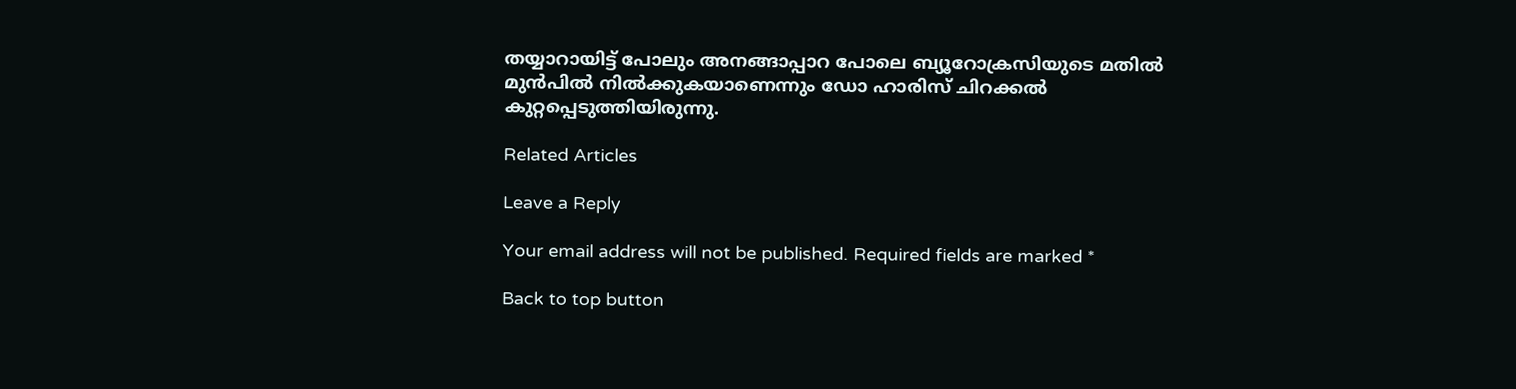തയ്യാറായിട്ട് പോലും അനങ്ങാപ്പാറ പോലെ ബ്യൂറോക്രസിയുടെ മതില്‍ മുന്‍പില്‍ നില്‍ക്കുകയാണെന്നും ഡോ ഹാരിസ് ചിറക്കല്‍ കുറ്റപ്പെടുത്തിയിരുന്നു.

Related Articles

Leave a Reply

Your email address will not be published. Required fields are marked *

Back to top button